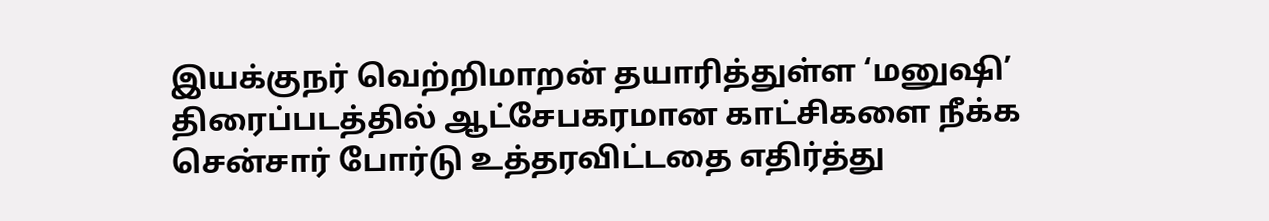இயக்குநர் வெற்றிமாறன் தயாரித்துள்ள ‘மனுஷி’ திரைப்படத்தில் ஆட்சேபகரமான காட்சிகளை நீக்க சென்சார் போர்டு உத்தரவிட்டதை எதிர்த்து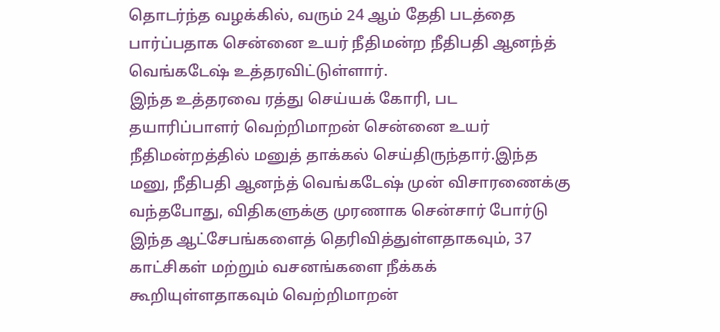தொடர்ந்த வழக்கில், வரும் 24 ஆம் தேதி படத்தை பார்ப்பதாக சென்னை உயர் நீதிமன்ற நீதிபதி ஆனந்த் வெங்கடேஷ் உத்தரவிட்டுள்ளார்.
இந்த உத்தரவை ரத்து செய்யக் கோரி, பட தயாரிப்பாளர் வெற்றிமாறன் சென்னை உயர் நீதிமன்றத்தில் மனுத் தாக்கல் செய்திருந்தார்.இந்த மனு, நீதிபதி ஆனந்த் வெங்கடேஷ் முன் விசாரணைக்கு வந்தபோது, விதிகளுக்கு முரணாக சென்சார் போர்டு இந்த ஆட்சேபங்களைத் தெரிவித்துள்ளதாகவும், 37 காட்சிகள் மற்றும் வசனங்களை நீக்கக் கூறியுள்ளதாகவும் வெற்றிமாறன்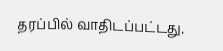தரப்பில் வாதிடப்பட்டது.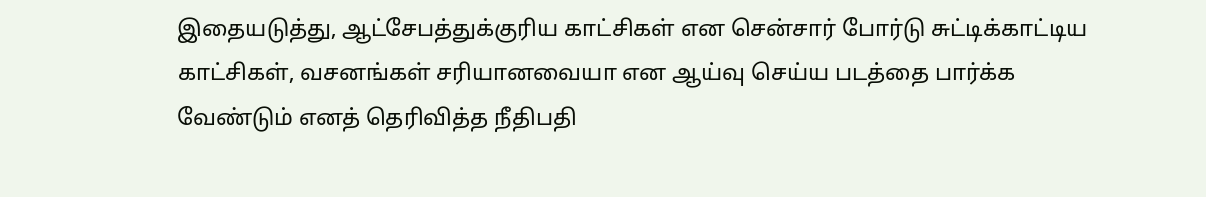இதையடுத்து, ஆட்சேபத்துக்குரிய காட்சிகள் என சென்சார் போர்டு சுட்டிக்காட்டிய காட்சிகள், வசனங்கள் சரியானவையா என ஆய்வு செய்ய படத்தை பார்க்க வேண்டும் எனத் தெரிவித்த நீதிபதி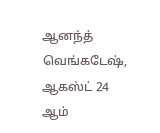ஆனந்த் வெங்கடேஷ், ஆகஸ்ட் 24 ஆம்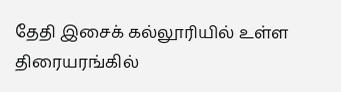தேதி இசைக் கல்லூரியில் உள்ள திரையரங்கில்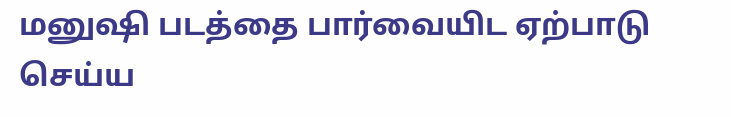மனுஷி படத்தை பார்வையிட ஏற்பாடு செய்ய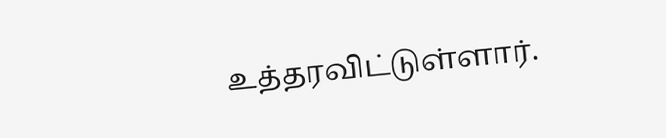உத்தரவிட்டுள்ளார்.